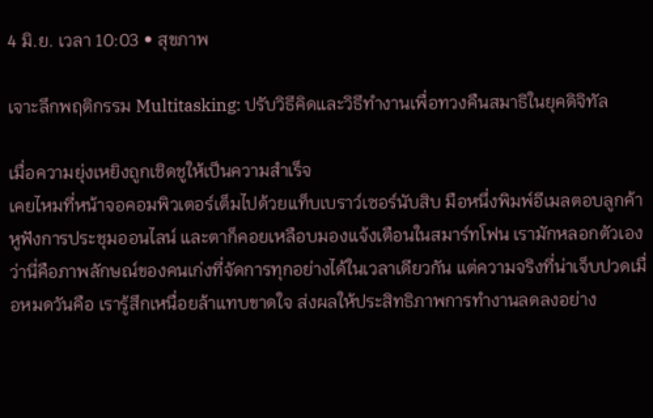4 มิ.ย. เวลา 10:03 • สุขภาพ

เจาะลึกพฤติกรรม Multitasking: ปรับวิธีคิดและวิธีทำงานเพื่อทวงคืนสมาธิในยุคดิจิทัล

เมื่อความยุ่งเหยิงถูกเชิดชูให้เป็นความสำเร็จ
เคยไหมที่หน้าจอคอมพิวเตอร์เต็มไปด้วยแท็บเบราว์เซอร์นับสิบ มือหนึ่งพิมพ์อีเมลตอบลูกค้า หูฟังการประชุมออนไลน์ และตาก็คอยเหลือบมองแจ้งเตือนในสมาร์ทโฟน เรามักหลอกตัวเองว่านี่คือภาพลักษณ์ของคนเก่งที่จัดการทุกอย่างได้ในเวลาเดียวกัน แต่ความจริงที่น่าเจ็บปวดเมื่อหมดวันคือ เรารู้สึกเหนื่อยล้าแทบขาดใจ ส่งผลให้ประสิทธิภาพการทำงานลดลงอย่าง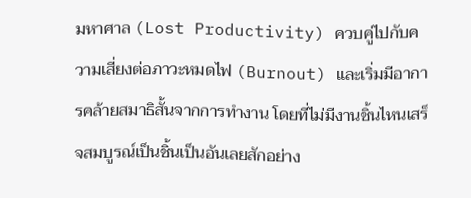มหาศาล (Lost Productivity) ควบคู่ไปกับความเสี่ยงต่อภาวะหมดไฟ (Burnout) และเริ่มมีอาการคล้ายสมาธิสั้นจากการทำงาน โดยที่ไม่มีงานชิ้นไหนเสร็จสมบูรณ์เป็นชิ้นเป็นอันเลยสักอย่าง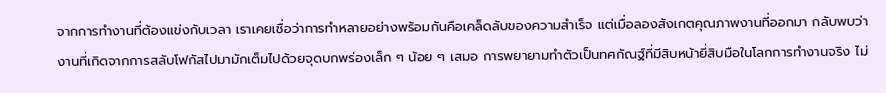จากการทำงานที่ต้องแข่งกับเวลา เราเคยเชื่อว่าการทำหลายอย่างพร้อมกันคือเคล็ดลับของความสำเร็จ แต่เมื่อลองสังเกตคุณภาพงานที่ออกมา กลับพบว่างานที่เกิดจากการสลับโฟกัสไปมามักเต็มไปด้วยจุดบกพร่องเล็ก ๆ น้อย ๆ เสมอ การพยายามทำตัวเป็นทศกัณฐ์ที่มีสิบหน้ายี่สิบมือในโลกการทำงานจริง ไม่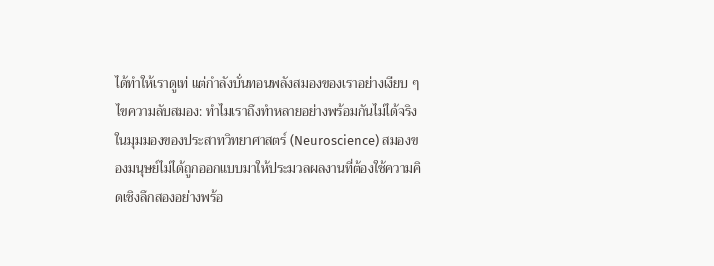ได้ทำให้เราดูเท่ แต่กำลังบั่นทอนพลังสมองของเราอย่างเงียบ ๆ
ไขความลับสมอง: ทำไมเราถึงทำหลายอย่างพร้อมกันไม่ได้จริง
ในมุมมองของประสาทวิทยาศาสตร์ (Neuroscience) สมองของมนุษย์ไม่ได้ถูกออกแบบมาให้ประมวลผลงานที่ต้องใช้ความคิดเชิงลึกสองอย่างพร้อ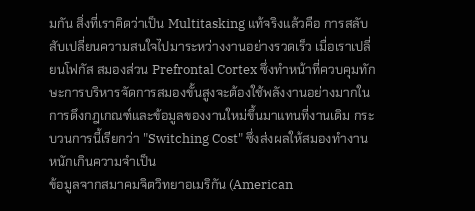มกัน สิ่งที่เราคิดว่าเป็น Multitasking แท้จริงแล้วคือ การสลับสับเปลี่ยนความสนใจไปมาระหว่างงานอย่างรวดเร็ว เมื่อเราเปลี่ยนโฟกัส สมองส่วน Prefrontal Cortex ซึ่งทำหน้าที่ควบคุมทักษะการบริหารจัดการสมองขั้นสูงจะต้องใช้พลังงานอย่างมากในการดึงกฎเกณฑ์และข้อมูลของงานใหม่ขึ้นมาแทนที่งานเดิม กระบวนการนี้เรียกว่า "Switching Cost" ซึ่งส่งผลให้สมองทำงานหนักเกินความจำเป็น
ข้อมูลจากสมาคมจิตวิทยาอเมริกัน (American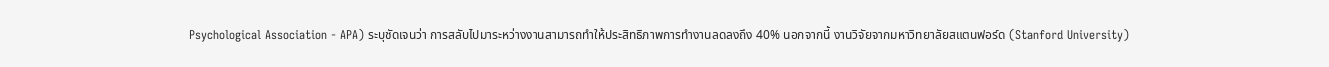Psychological Association - APA) ระบุชัดเจนว่า การสลับไปมาระหว่างงานสามารถทำให้ประสิทธิภาพการทำงานลดลงถึง 40% นอกจากนี้ งานวิจัยจากมหาวิทยาลัยสแตนฟอร์ด (Stanford University)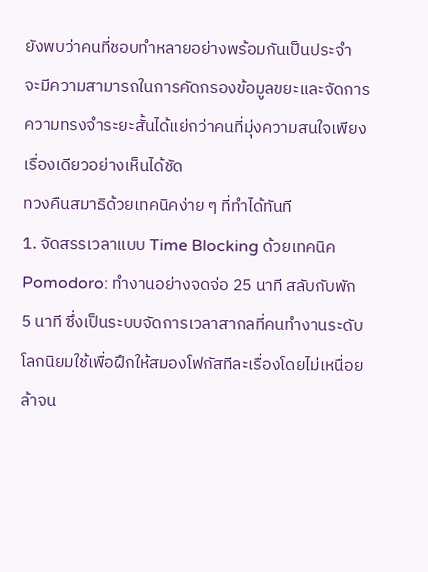ยังพบว่าคนที่ชอบทำหลายอย่างพร้อมกันเป็นประจำ จะมีความสามารถในการคัดกรองข้อมูลขยะและจัดการความทรงจำระยะสั้นได้แย่กว่าคนที่มุ่งความสนใจเพียงเรื่องเดียวอย่างเห็นได้ชัด
ทวงคืนสมาธิด้วยเทคนิคง่าย ๆ ที่ทำได้ทันที
1. จัดสรรเวลาแบบ Time Blocking ด้วยเทคนิค Pomodoro: ทำงานอย่างจดจ่อ 25 นาที สลับกับพัก 5 นาที ซึ่งเป็นระบบจัดการเวลาสากลที่คนทำงานระดับโลกนิยมใช้เพื่อฝึกให้สมองโฟกัสทีละเรื่องโดยไม่เหนื่อยล้าจน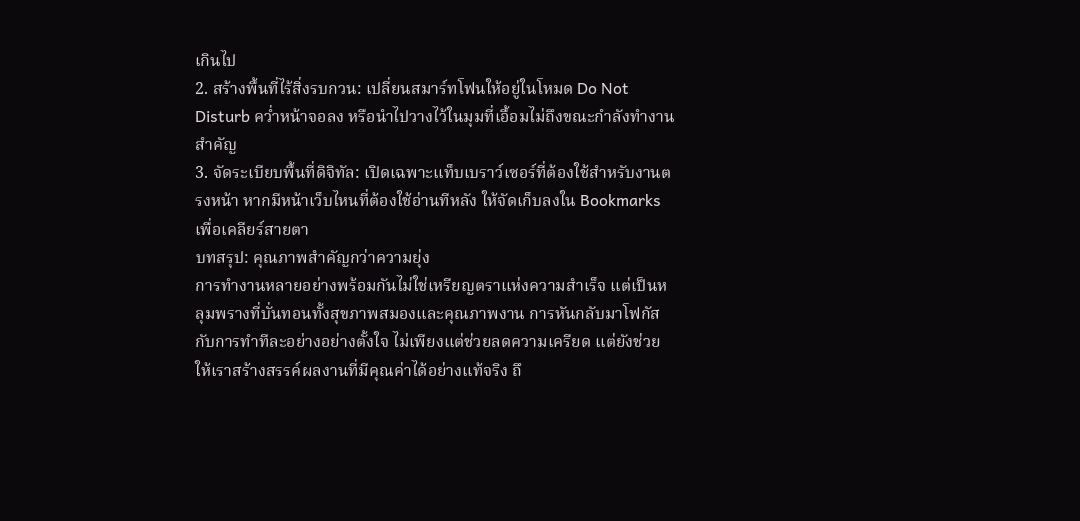เกินไป
2. สร้างพื้นที่ไร้สิ่งรบกวน: เปลี่ยนสมาร์ทโฟนให้อยู่ในโหมด Do Not Disturb คว่ำหน้าจอลง หรือนำไปวางไว้ในมุมที่เอื้อมไม่ถึงขณะกำลังทำงานสำคัญ
3. จัดระเบียบพื้นที่ดิจิทัล: เปิดเฉพาะแท็บเบราว์เซอร์ที่ต้องใช้สำหรับงานตรงหน้า หากมีหน้าเว็บไหนที่ต้องใช้อ่านทีหลัง ให้จัดเก็บลงใน Bookmarks เพื่อเคลียร์สายตา
บทสรุป: คุณภาพสำคัญกว่าความยุ่ง
การทำงานหลายอย่างพร้อมกันไม่ใช่เหรียญตราแห่งความสำเร็จ แต่เป็นหลุมพรางที่บั่นทอนทั้งสุขภาพสมองและคุณภาพงาน การหันกลับมาโฟกัสกับการทำทีละอย่างอย่างตั้งใจ ไม่เพียงแต่ช่วยลดความเครียด แต่ยังช่วยให้เราสร้างสรรค์ผลงานที่มีคุณค่าได้อย่างแท้จริง ถึ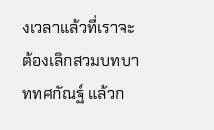งเวลาแล้วที่เราจะต้องเลิกสวมบทบาททศกัณฐ์ แล้วก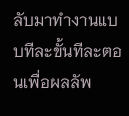ลับมาทำงานแบบทีละขั้นทีละตอนเพื่อผลลัพ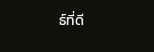ธ์ที่ดี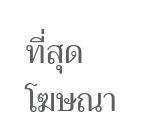ที่สุด
โฆษณา